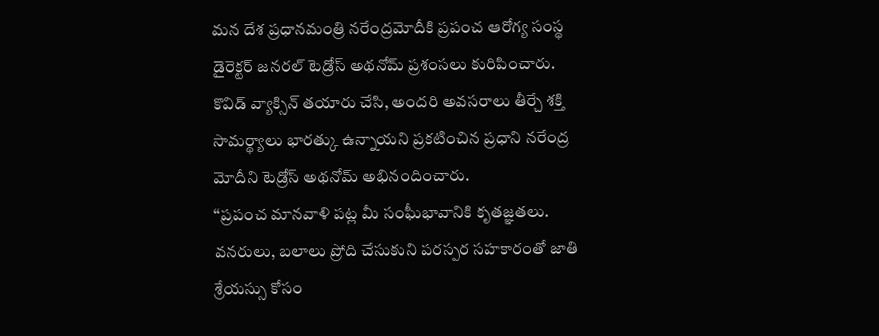మన దేశ ప్రధానమంత్రి నరేంద్రమోదీకి ప్రపంచ ఆరోగ్య సంస్థ డైరెక్టర్ జనరల్ టెడ్రోస్ అథనోమ్ ప్రశంసలు కురిపించారు. కొవిడ్ వ్యాక్సిన్ తయారు చేసి, అందరి అవసరాలు తీర్చే శక్తి సామర్థ్యాలు భారత్కు ఉన్నాయని ప్రకటించిన ప్రధాని నరేంద్ర మోదీని టెడ్రోస్ అథనోమ్ అభినందించారు.
‘‘ప్రపంచ మానవాళి పట్ల మీ సంఘీభావానికి కృతజ్ఞతలు. వనరులు, బలాలు ప్రోది చేసుకుని పరస్పర సహకారంతో జాతి శ్రేయస్సు కోసం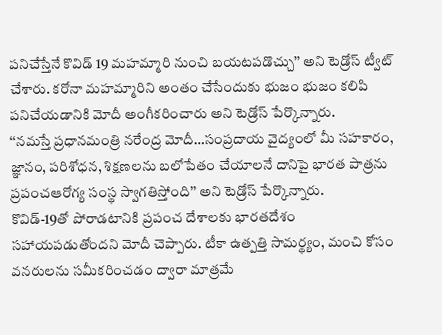పనిచేస్తేనే కొవిడ్ 19 మహమ్మారి నుంచి బయటపడొచ్చు’’ అని టెడ్రోస్ ట్వీట్ చేశారు. కరోనా మహమ్మారిని అంతం చేసేందుకు భుజం భుజం కలిపి పనిచేయడానికి మోదీ అంగీకరించారు అని టెడ్రోస్ పేర్కొన్నారు.
‘‘నమస్తే ప్రధానమంత్రి నరేంద్ర మోదీ…సంప్రదాయ వైద్యంలో మీ సహకారం, జ్ఞానం, పరిశోధన, శిక్షణలను బలోపేతం చేయాలనే దానిపై భారత పాత్రను ప్రపంచఆరోగ్య సంస్థ స్వాగతిస్తోంది’’ అని టెడ్రోస్ పేర్కొన్నారు.
కొవిడ్-19తో పోరాడటానికి ప్రపంచ దేశాలకు భారతదేశం సహాయపడుతోందని మోదీ చెప్పారు. టీకా ఉత్పత్తి సామర్థ్యం, మంచి కోసం వనరులను సమీకరించడం ద్వారా మాత్రమే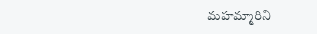మహమ్మారిని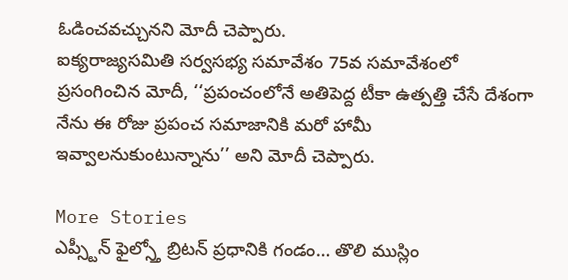ఓడించవచ్చునని మోదీ చెప్పారు.
ఐక్యరాజ్యసమితి సర్వసభ్య సమావేశం 75వ సమావేశంలో ప్రసంగించిన మోదీ, ‘‘ప్రపంచంలోనే అతిపెద్ద టీకా ఉత్పత్తి చేసే దేశంగా నేను ఈ రోజు ప్రపంచ సమాజానికి మరో హామీ ఇవ్వాలనుకుంటున్నాను’’ అని మోదీ చెప్పారు.

More Stories
ఎప్స్టీన్ ఫైల్స్తో బ్రిటన్ ప్రధానికి గండం… తొలి ముస్లిం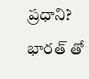ప్రధాని?
భారత్ తో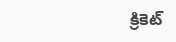క్రికెట్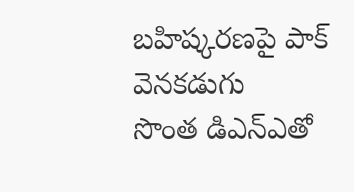బహిష్కరణపై పాక్ వెనకడుగు
సొంత డిఎన్ఎతో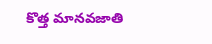కొత్త మానవజాతి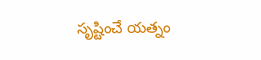సృష్టించే యత్నం